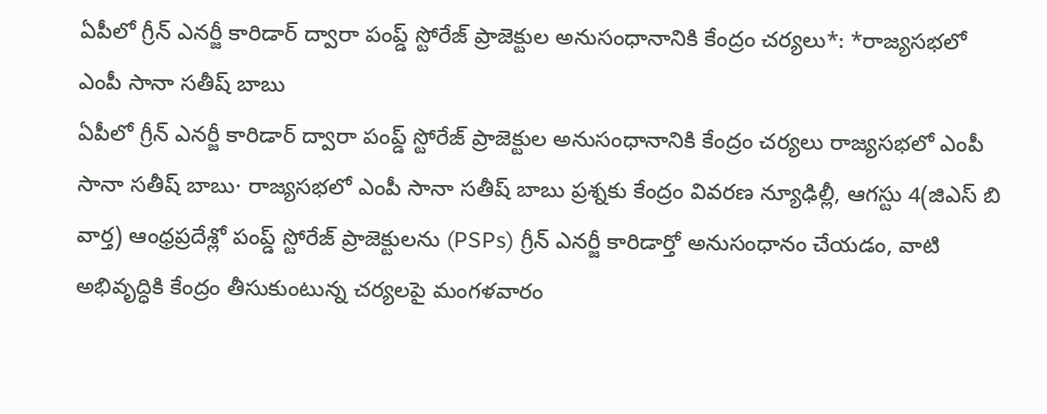ఏపీలో గ్రీన్ ఎనర్జీ కారిడార్ ద్వారా పంప్డ్ స్టోరేజ్ ప్రాజెక్టుల అనుసంధానానికి కేంద్రం చర్యలు*: *రాజ్యసభలో ఎంపీ సానా సతీష్ బాబు
ఏపీలో గ్రీన్ ఎనర్జీ కారిడార్ ద్వారా పంప్డ్ స్టోరేజ్ ప్రాజెక్టుల అనుసంధానానికి కేంద్రం చర్యలు రాజ్యసభలో ఎంపీ సానా సతీష్ బాబు· రాజ్యసభలో ఎంపీ సానా సతీష్ బాబు ప్రశ్నకు కేంద్రం వివరణ న్యూఢిల్లీ, ఆగస్టు 4(జిఎస్ బి వార్త) ఆంధ్రప్రదేశ్లో పంప్డ్ స్టోరేజ్ ప్రాజెక్టులను (PSPs) గ్రీన్ ఎనర్జీ కారిడార్తో అనుసంధానం చేయడం, వాటి అభివృద్ధికి కేంద్రం తీసుకుంటున్న చర్యలపై మంగళవారం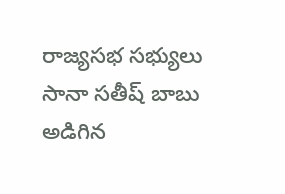రాజ్యసభ సభ్యులు సానా సతీష్ బాబు అడిగిన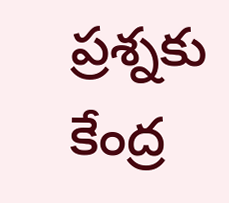ప్రశ్నకు కేంద్ర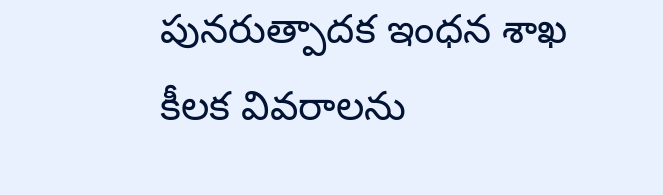పునరుత్పాదక ఇంధన శాఖ కీలక వివరాలను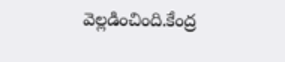వెల్లడించింది.కేంద్ర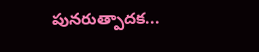పునరుత్పాదక...